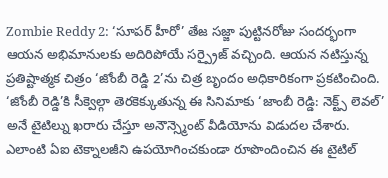Zombie Reddy 2: ‘సూపర్ హీరో’ తేజ సజ్జా పుట్టినరోజు సందర్భంగా ఆయన అభిమానులకు అదిరిపోయే సర్ప్రైజ్ వచ్చింది. ఆయన నటిస్తున్న ప్రతిష్టాత్మక చిత్రం ‘జోంబీ రెడ్డి 2’ను చిత్ర బృందం అధికారికంగా ప్రకటించింది. ‘జోంబీ రెడ్డి’కి సీక్వెల్గా తెరకెక్కుతున్న ఈ సినిమాకు ‘జాంబీ రెడ్డి: నెక్ట్స్ లెవల్’ అనే టైటిల్ను ఖరారు చేస్తూ అనౌన్స్మెంట్ వీడియోను విడుదల చేశారు. ఎలాంటి ఏఐ టెక్నాలజీని ఉపయోగించకుండా రూపొందించిన ఈ టైటిల్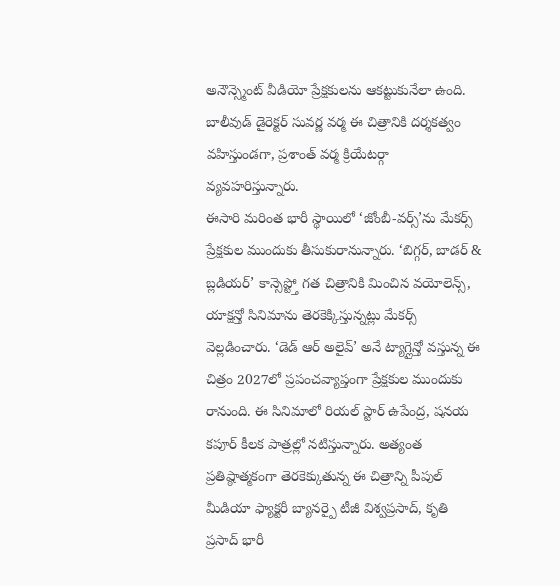అనౌన్స్మెంట్ వీడియో ప్రేక్షకులను ఆకట్టుకునేలా ఉంది. బాలీవుడ్ డైరెక్టర్ సువర్ణ వర్మ ఈ చిత్రానికి దర్శకత్వం వహిస్తుండగా, ప్రశాంత్ వర్మ క్రియేటర్గా వ్యవహరిస్తున్నారు.
ఈసారి మరింత భారీ స్థాయిలో ‘జోంబీ-వర్స్’ను మేకర్స్ ప్రేక్షకుల ముందుకు తీసుకురానున్నారు. ‘బిగ్గర్, బాడర్ & బ్లడియర్’ కాన్సెప్ట్తో గత చిత్రానికి మించిన వయోలెన్స్, యాక్షన్తో సినిమాను తెరకెక్కిస్తున్నట్లు మేకర్స్ వెల్లడించారు. ‘డెడ్ ఆర్ అలైవ్’ అనే ట్యాగ్లైన్తో వస్తున్న ఈ చిత్రం 2027లో ప్రపంచవ్యాప్తంగా ప్రేక్షకుల ముందుకు రానుంది. ఈ సినిమాలో రియల్ స్టార్ ఉపేంద్ర, షనయ కపూర్ కీలక పాత్రల్లో నటిస్తున్నారు. అత్యంత ప్రతిష్ఠాత్మకంగా తెరకెక్కుతున్న ఈ చిత్రాన్ని పీపుల్ మీడియా ఫ్యాక్టరీ బ్యానర్పై టీజీ విశ్వప్రసాద్, కృతి ప్రసాద్ భారీ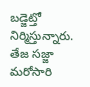బడ్జెట్తో నిర్మిస్తున్నారు. తేజ సజ్జా మరోసారి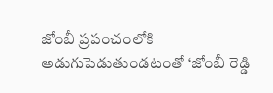జోంబీ ప్రపంచంలోకి అడుగుపెడుతుండటంతో ‘జోంబీ రెడ్డి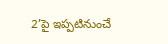2’పై ఇప్పటినుంచే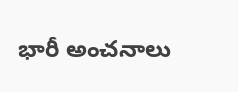భారీ అంచనాలు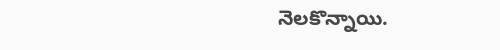నెలకొన్నాయి.